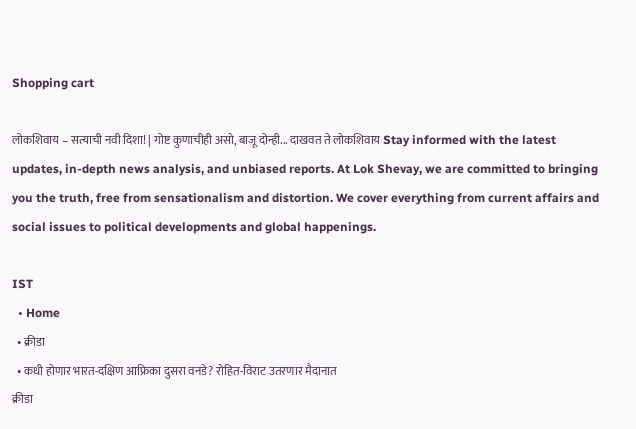Shopping cart

लोकशिवाय – सत्याची नवी दिशा! | गोष्ट कुणाचीही असो, बाजू दोन्ही... दाखवत ते लोकशिवाय Stay informed with the latest updates, in-depth news analysis, and unbiased reports. At Lok Shevay, we are committed to bringing you the truth, free from sensationalism and distortion. We cover everything from current affairs and social issues to political developments and global happenings.

IST
  • Home
  • क्रीडा
  • कधी होणार भारत-दक्षिण आफ्रिका दुसरा वनडे? रोहित-विराट उतरणार मैदानात
क्रीडा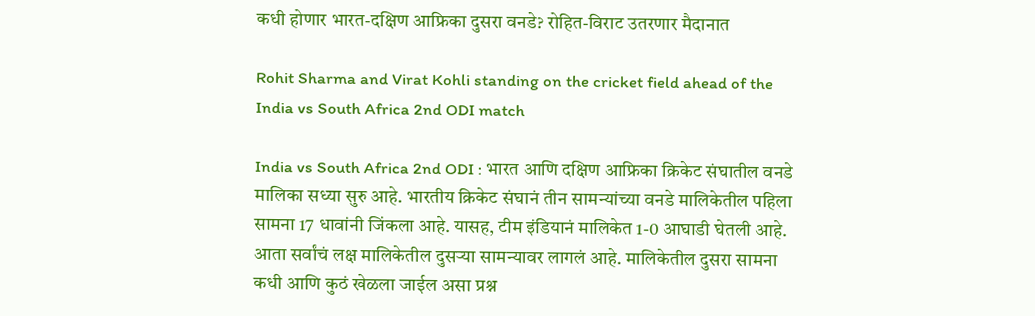कधी होणार भारत-दक्षिण आफ्रिका दुसरा वनडे? रोहित-विराट उतरणार मैदानात

Rohit Sharma and Virat Kohli standing on the cricket field ahead of the India vs South Africa 2nd ODI match

India vs South Africa 2nd ODI : भारत आणि दक्षिण आफ्रिका क्रिकेट संघातील वनडे मालिका सध्या सुरु आहे. भारतीय क्रिकेट संघानं तीन सामन्यांच्या वनडे मालिकेतील पहिला सामना 17 धावांनी जिंकला आहे. यासह, टीम इंडियानं मालिकेत 1-0 आघाडी घेतली आहे. आता सर्वांचं लक्ष मालिकेतील दुसऱ्या सामन्यावर लागलं आहे. मालिकेतील दुसरा सामना कधी आणि कुठं खेळला जाईल असा प्रश्न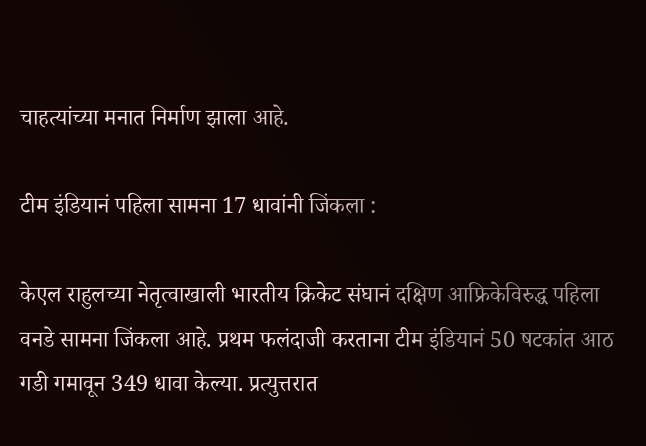चाहत्यांच्या मनात निर्माण झाला आहे.

टीम इंडियानं पहिला सामना 17 धावांनी जिंकला :

केएल राहुलच्या नेतृत्वाखाली भारतीय क्रिकेट संघानं दक्षिण आफ्रिकेविरुद्ध पहिला वनडे सामना जिंकला आहे. प्रथम फलंदाजी करताना टीम इंडियानं 50 षटकांत आठ गडी गमावून 349 धावा केल्या. प्रत्युत्तरात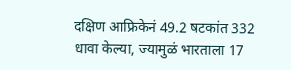दक्षिण आफ्रिकेनं 49.2 षटकांत 332 धावा केल्या, ज्यामुळं भारताला 17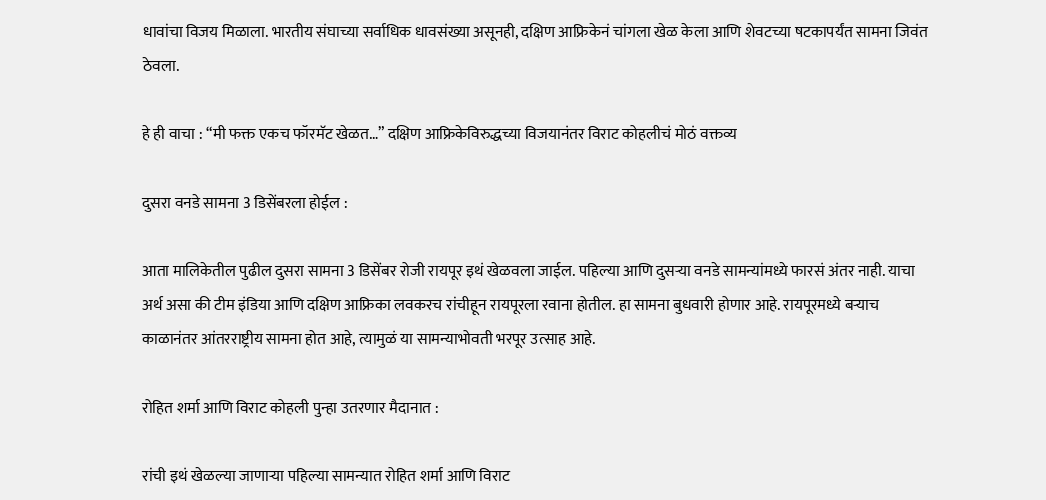धावांचा विजय मिळाला. भारतीय संघाच्या सर्वाधिक धावसंख्या असूनही, दक्षिण आफ्रिकेनं चांगला खेळ केला आणि शेवटच्या षटकापर्यंत सामना जिवंत ठेवला.

हे ही वाचा : “मी फक्त एकच फॉरमॅट खेळत…” दक्षिण आफ्रिकेविरुद्धच्या विजयानंतर विराट कोहलीचं मोठं वक्तव्य

दुसरा वनडे सामना 3 डिसेंबरला होईल :

आता मालिकेतील पुढील दुसरा सामना 3 डिसेंबर रोजी रायपूर इथं खेळवला जाईल. पहिल्या आणि दुसऱ्या वनडे सामन्यांमध्ये फारसं अंतर नाही. याचा अर्थ असा की टीम इंडिया आणि दक्षिण आफ्रिका लवकरच रांचीहून रायपूरला रवाना होतील. हा सामना बुधवारी होणार आहे. रायपूरमध्ये बऱ्याच काळानंतर आंतरराष्ट्रीय सामना होत आहे, त्यामुळं या सामन्याभोवती भरपूर उत्साह आहे.

रोहित शर्मा आणि विराट कोहली पुन्हा उतरणार मैदानात :

रांची इथं खेळल्या जाणाऱ्या पहिल्या सामन्यात रोहित शर्मा आणि विराट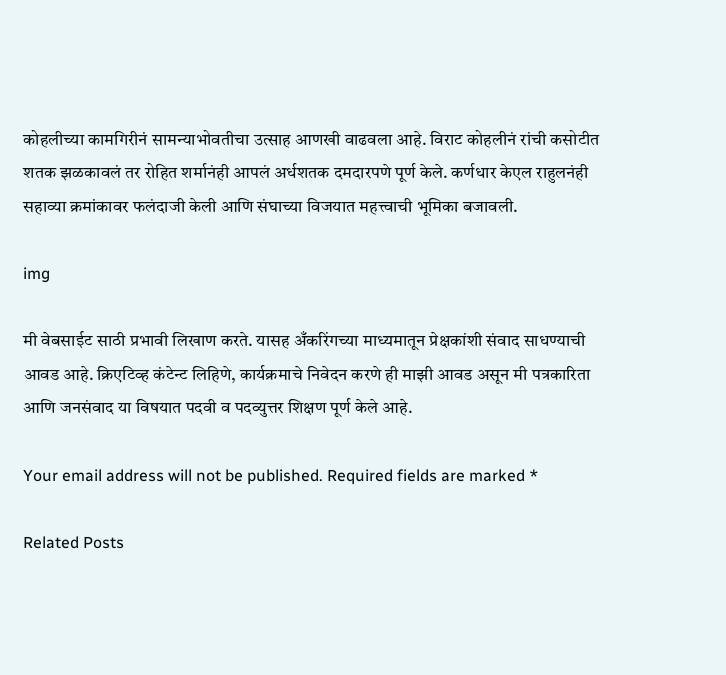कोहलीच्या कामगिरीनं सामन्याभोवतीचा उत्साह आणखी वाढवला आहे. विराट कोहलीनं रांची कसोटीत शतक झळकावलं तर रोहित शर्मानंही आपलं अर्धशतक दमदारपणे पूर्ण केले. कर्णधार केएल राहुलनंही सहाव्या क्रमांकावर फलंदाजी केली आणि संघाच्या विजयात महत्त्वाची भूमिका बजावली.

img

मी वेबसाईट साठी प्रभावी लिखाण करते. यासह अँकरिंगच्या माध्यमातून प्रेक्षकांशी संवाद साधण्याची आवड आहे. क्रिएटिव्ह कंटेन्ट लिहिणे, कार्यक्रमाचे निवेदन करणे ही माझी आवड असून मी पत्रकारिता आणि जनसंवाद या विषयात पदवी व पदव्युत्तर शिक्षण पूर्ण केले आहे.

Your email address will not be published. Required fields are marked *

Related Posts